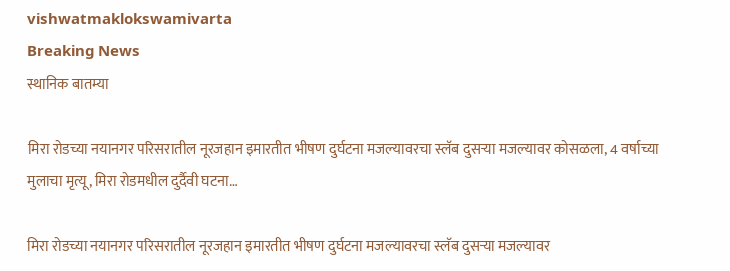vishwatmaklokswamivarta
Breaking News
स्थानिक बातम्या

मिरा रोडच्या नयानगर परिसरातील नूरजहान इमारतीत भीषण दुर्घटना मजल्यावरचा स्लॅब दुसऱ्या मजल्यावर कोसळला, 4 वर्षाच्या मुलाचा मृत्यू, मिरा रोडमधील दुर्दैवी घटना…

मिरा रोडच्या नयानगर परिसरातील नूरजहान इमारतीत भीषण दुर्घटना मजल्यावरचा स्लॅब दुसऱ्या मजल्यावर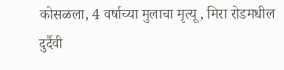कोसळला, 4 वर्षाच्या मुलाचा मृत्यू, मिरा रोडमधील दुर्दैवी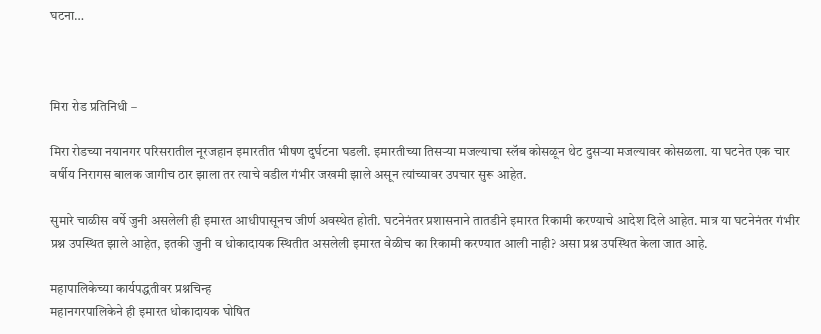घटना…



मिरा रोड प्रतिनिधी –

मिरा रोडच्या नयानगर परिसरातील नूरजहान इमारतीत भीषण दुर्घटना घडली. इमारतीच्या तिसऱ्या मजल्याचा स्लॅब कोसळून थेट दुसऱ्या मजल्यावर कोसळला. या घटनेत एक चार वर्षीय निरागस बालक जागीच ठार झाला तर त्याचे वडील गंभीर जखमी झाले असून त्यांच्यावर उपचार सुरू आहेत.

सुमारे चाळीस वर्षे जुनी असलेली ही इमारत आधीपासूनच जीर्ण अवस्थेत होती. घटनेनंतर प्रशासनाने तातडीने इमारत रिकामी करण्याचे आदेश दिले आहेत. मात्र या घटनेनंतर गंभीर प्रश्न उपस्थित झाले आहेत, इतकी जुनी व धोकादायक स्थितीत असलेली इमारत वेळीच का रिकामी करण्यात आली नाही? असा प्रश्न उपस्थित केला जात आहे.

महापालिकेच्या कार्यपद्धतीवर प्रश्नचिन्ह
महानगरपालिकेने ही इमारत धोकादायक घोषित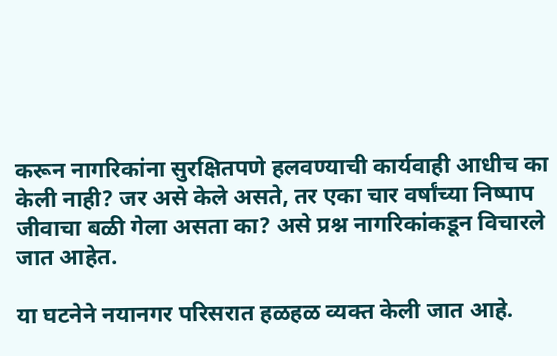करून नागरिकांना सुरक्षितपणे हलवण्याची कार्यवाही आधीच का केली नाही? जर असे केले असते, तर एका चार वर्षांच्या निष्पाप जीवाचा बळी गेला असता का? असे प्रश्न नागरिकांकडून विचारले जात आहेत.

या घटनेने नयानगर परिसरात हळहळ व्यक्त केली जात आहे.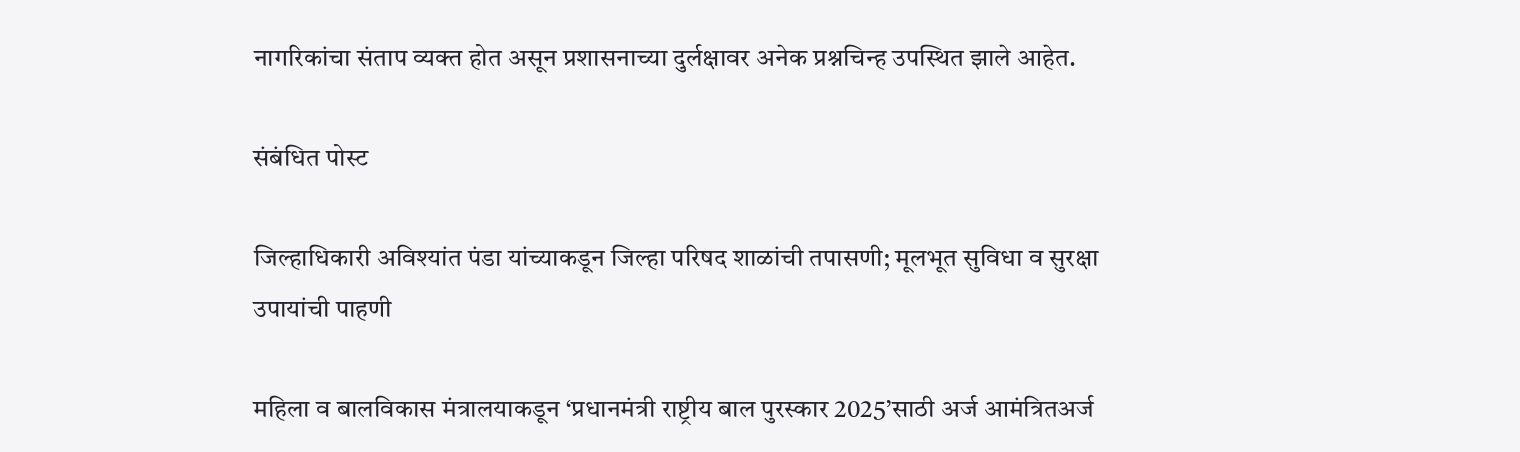नागरिकांचा संताप व्यक्त होत असून प्रशासनाच्या दुर्लक्षावर अनेक प्रश्नचिन्ह उपस्थित झाले आहेत.

संबंधित पोस्ट

जिल्हाधिकारी अविश्यांत पंडा यांच्याकडून जिल्हा परिषद शाळांची तपासणी; मूलभूत सुविधा व सुरक्षा उपायांची पाहणी

महिला व बालविकास मंत्रालयाकडून ‘प्रधानमंत्री राष्ट्रीय बाल पुरस्कार 2025’साठी अर्ज आमंत्रितअर्ज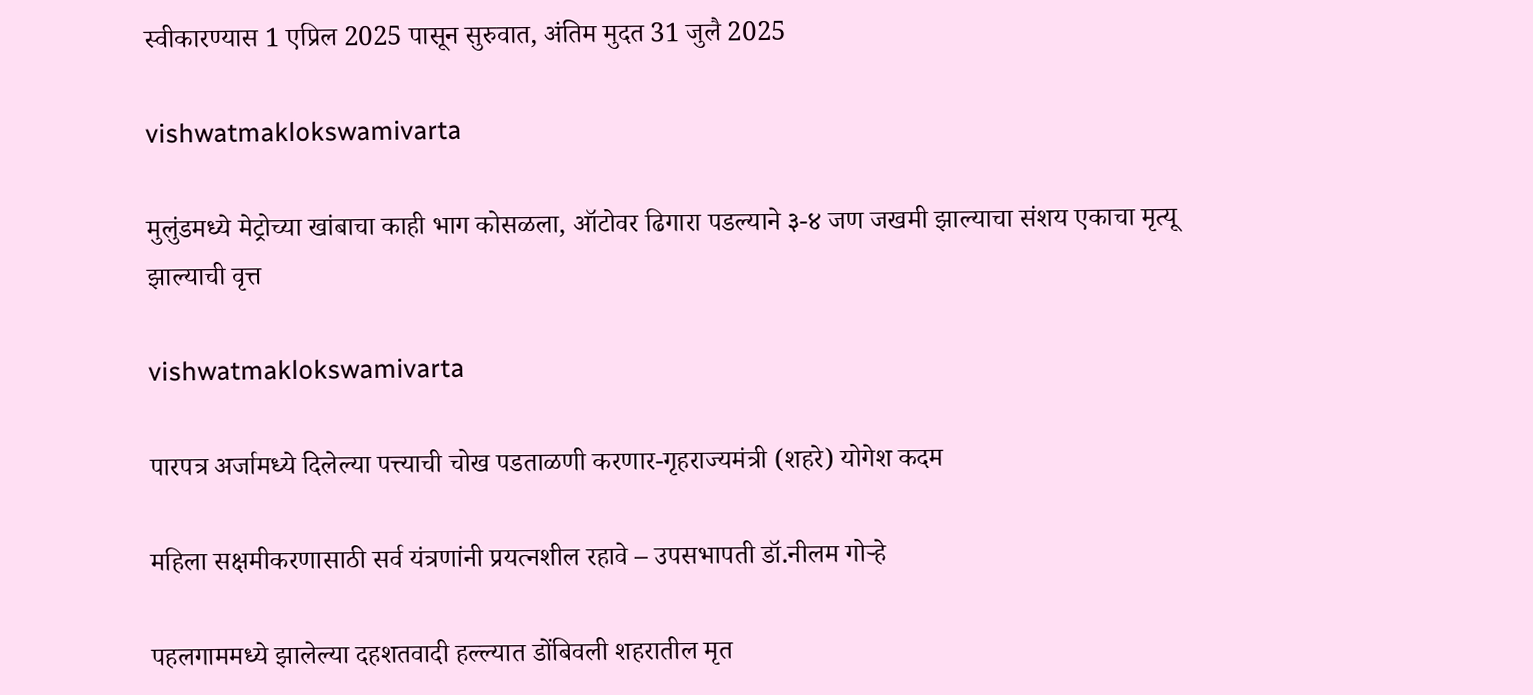स्वीकारण्यास 1 एप्रिल 2025 पासून सुरुवात, अंतिम मुदत 31 जुलै 2025

vishwatmaklokswamivarta

मुलुंडमध्ये मेट्रोच्या खांबाचा काही भाग कोसळला, ऑटोवर ढिगारा पडल्याने ३-४ जण जखमी झाल्याचा संशय एकाचा मृत्यू झाल्याची वृत्त

vishwatmaklokswamivarta

पारपत्र अर्जामध्ये दिलेल्या पत्त्याची चोख पडताळणी करणार-गृहराज्यमंत्री (शहरे) योगेश कदम

महिला सक्षमीकरणासाठी सर्व यंत्रणांनी प्रयत्नशील रहावे – उपसभापती डॉ.नीलम गोऱ्हे

पहलगाममध्ये झालेल्या दहशतवादी हल्ल्यात डोंबिवली शहरातील मृत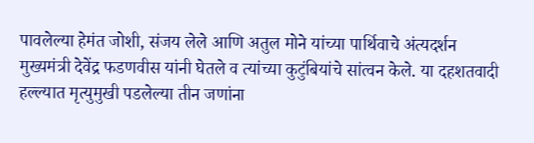पावलेल्या हेमंत जोशी, संजय लेले आणि अतुल मोने यांच्या पार्थिवाचे अंत्यदर्शन मुख्यमंत्री देवेंद्र फडणवीस यांनी घेतले व त्यांच्या कुटुंबियांचे सांत्वन केले. या दहशतवादी हल्ल्यात मृत्युमुखी पडलेल्या तीन जणांना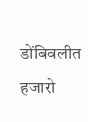डोंबिवलीत हजारो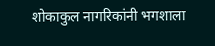शोकाकुल नागरिकांनी भगशाला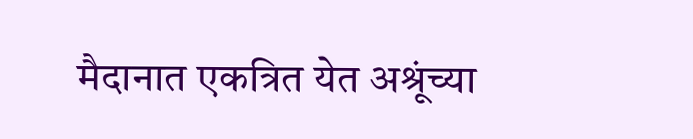मैदानात एकत्रित येत अश्रूंच्या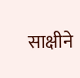साक्षीने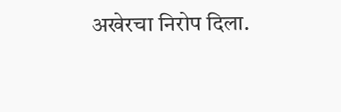अखेरचा निरोप दिला.